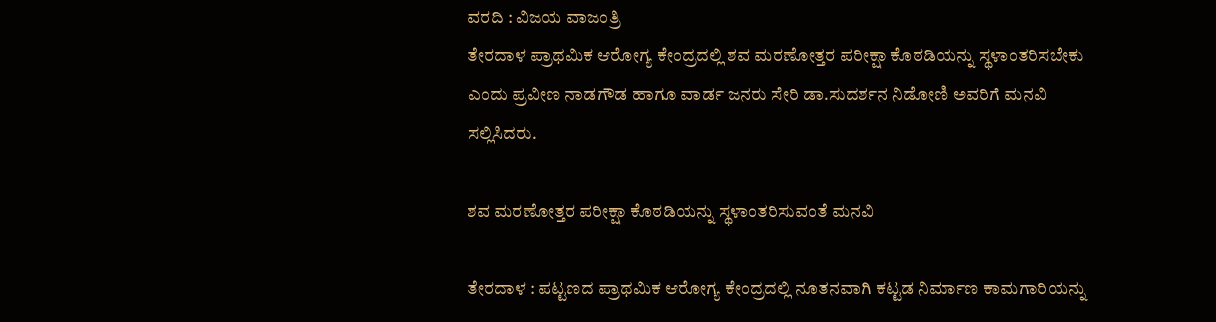ವರದಿ : ವಿಜಯ ವಾಜಂತ್ರಿ
ತೇರದಾಳ ಪ್ರಾಥಮಿಕ ಆರೋಗ್ಯ ಕೇಂದ್ರದಲ್ಲಿ ಶವ ಮರಣೋತ್ತರ ಪರೀಕ್ಷಾ ಕೊಠಡಿಯನ್ನು ಸ್ಥಳಾಂತರಿಸಬೇಕು ಎಂದು ಪ್ರವೀಣ ನಾಡಗೌಡ ಹಾಗೂ ವಾರ್ಡ ಜನರು ಸೇರಿ ಡಾ.ಸುದರ್ಶನ ನಿಡೋಣಿ ಅವರಿಗೆ ಮನವಿ ಸಲ್ಲಿಸಿದರು.

ಶವ ಮರಣೋತ್ತರ ಪರೀಕ್ಷಾ ಕೊಠಡಿಯನ್ನು ಸ್ಥಳಾಂತರಿಸುವಂತೆ ಮನವಿ

ತೇರದಾಳ : ಪಟ್ಟಣದ ಪ್ರಾಥಮಿಕ ಆರೋಗ್ಯ ಕೇಂದ್ರದಲ್ಲಿ ನೂತನವಾಗಿ ಕಟ್ಟಡ ನಿರ್ಮಾಣ ಕಾಮಗಾರಿಯನ್ನು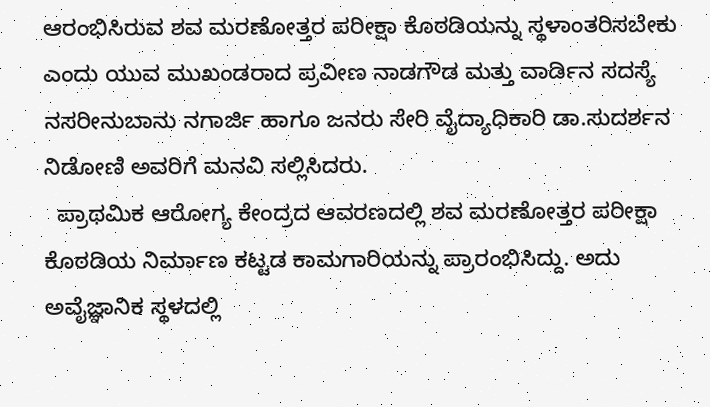ಆರಂಭಿಸಿರುವ ಶವ ಮರಣೋತ್ತರ ಪರೀಕ್ಷಾ ಕೊಠಡಿಯನ್ನು ಸ್ಥಳಾಂತರಿಸಬೇಕು ಎಂದು ಯುವ ಮುಖಂಡರಾದ ಪ್ರವೀಣ ನಾಡಗೌಡ ಮತ್ತು ವಾರ್ಡಿನ ಸದಸ್ಯೆ ನಸರೀನುಬಾನು ನಗಾರ್ಜಿ ಹಾಗೂ ಜನರು ಸೇರಿ ವೈದ್ಯಾಧಿಕಾರಿ ಡಾ.ಸುದರ್ಶನ ನಿಡೋಣಿ ಅವರಿಗೆ ಮನವಿ ಸಲ್ಲಿಸಿದರು.
  ಪ್ರಾಥಮಿಕ ಆರೋಗ್ಯ ಕೇಂದ್ರದ ಆವರಣದಲ್ಲಿ ಶವ ಮರಣೋತ್ತರ ಪರೀಕ್ಷಾ ಕೊಠಡಿಯ ನಿರ್ಮಾಣ ಕಟ್ಟಡ ಕಾಮಗಾರಿಯನ್ನು ಪ್ರಾರಂಭಿಸಿದ್ದು. ಅದು ಅವೈಜ್ಞಾನಿಕ ಸ್ಥಳದಲ್ಲಿ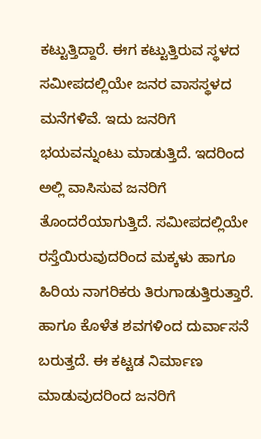ಕಟ್ಟುತ್ತಿದ್ದಾರೆ. ಈಗ ಕಟ್ಟುತ್ತಿರುವ ಸ್ಥಳದ ಸಮೀಪದಲ್ಲಿಯೇ ಜನರ ವಾಸಸ್ಥಳದ ಮನೆಗಳಿವೆ. ಇದು ಜನರಿಗೆ ಭಯವನ್ನುಂಟು ಮಾಡುತ್ತಿದೆ. ಇದರಿಂದ ಅಲ್ಲಿ ವಾಸಿಸುವ ಜನರಿಗೆ ತೊಂದರೆಯಾಗುತ್ತಿದೆ. ಸಮೀಪದಲ್ಲಿಯೇ ರಸ್ತೆಯಿರುವುದರಿಂದ ಮಕ್ಕಳು ಹಾಗೂ ಹಿರಿಯ ನಾಗರಿಕರು ತಿರುಗಾಡುತ್ತಿರುತ್ತಾರೆ. ಹಾಗೂ ಕೊಳೆತ ಶವಗಳಿಂದ ದುರ್ವಾಸನೆ ಬರುತ್ತದೆ. ಈ ಕಟ್ಟಡ ನಿರ್ಮಾಣ ಮಾಡುವುದರಿಂದ ಜನರಿಗೆ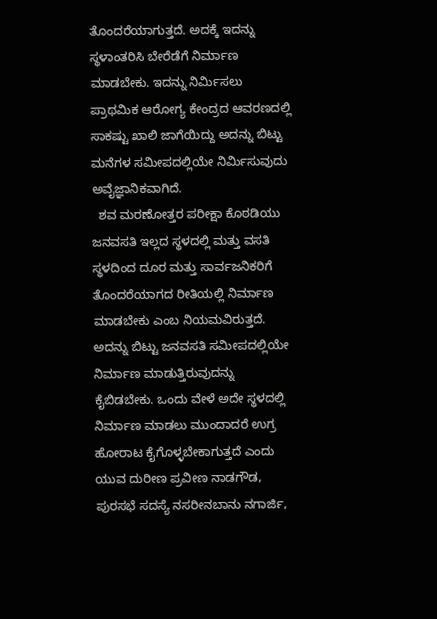ತೊಂದರೆಯಾಗುತ್ತದೆ. ಅದಕ್ಕೆ ಇದನ್ನು ಸ್ಥಳಾಂತರಿಸಿ ಬೇರೆಡೆಗೆ ನಿರ್ಮಾಣ ಮಾಡಬೇಕು. ಇದನ್ನು ನಿರ್ಮಿಸಲು ಪ್ರಾಥಮಿಕ ಆರೋಗ್ಯ ಕೇಂದ್ರದ ಆವರಣದಲ್ಲಿ ಸಾಕಷ್ಟು ಖಾಲಿ ಜಾಗೆಯಿದ್ದು ಅದನ್ನು ಬಿಟ್ಟು ಮನೆಗಳ ಸಮೀಪದಲ್ಲಿಯೇ ನಿರ್ಮಿಸುವುದು ಅವೈಜ್ಞಾನಿಕವಾಗಿದೆ.
  ಶವ ಮರಣೋತ್ತರ ಪರೀಕ್ಷಾ ಕೊಠಡಿಯು ಜನವಸತಿ ಇಲ್ಲದ ಸ್ಥಳದಲ್ಲಿ ಮತ್ತು ವಸತಿ ಸ್ಥಳದಿಂದ ದೂರ ಮತ್ತು ಸಾರ್ವಜನಿಕರಿಗೆ ತೊಂದರೆಯಾಗದ ರೀತಿಯಲ್ಲಿ ನಿರ್ಮಾಣ ಮಾಡಬೇಕು ಎಂಬ ನಿಯಮವಿರುತ್ತದೆ. ಅದನ್ನು ಬಿಟ್ಟು ಜನವಸತಿ ಸಮೀಪದಲ್ಲಿಯೇ ನಿರ್ಮಾಣ ಮಾಡುತ್ತಿರುವುದನ್ನು ಕೈಬಿಡಬೇಕು. ಒಂದು ವೇಳೆ ಅದೇ ಸ್ಥಳದಲ್ಲಿ ನಿರ್ಮಾಣ ಮಾಡಲು ಮುಂದಾದರೆ ಉಗ್ರ ಹೋರಾಟ ಕೈಗೊಳ್ಳಬೇಕಾಗುತ್ತದೆ ಎಂದು ಯುವ ದುರೀಣ ಪ್ರವೀಣ ನಾಡಗೌಡ, ಪುರಸಭೆ ಸದಸ್ಯೆ ನಸರೀನಬಾನು ನಗಾರ್ಜಿ,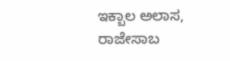ಇಕ್ಬಾಲ ಅಲಾಸ, ರಾಜೇಸಾಬ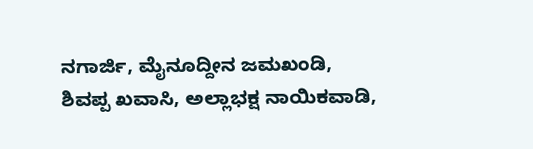ನಗಾರ್ಜಿ, ಮೈನೂದ್ದೀನ ಜಮಖಂಡಿ, ಶಿವಪ್ಪ ಖವಾಸಿ, ಅಲ್ಲಾಭಕ್ಷ ನಾಯಿಕವಾಡಿ,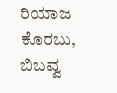ರಿಯಾಜ ಕೊರಬು, ಬಿಬವ್ವ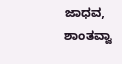ಜಾಧವ, ಶಾಂತವ್ವಾ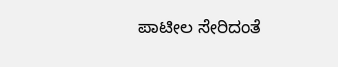ಪಾಟೀಲ ಸೇರಿದಂತೆ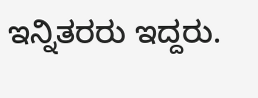ಇನ್ನಿತರರು ಇದ್ದರು.